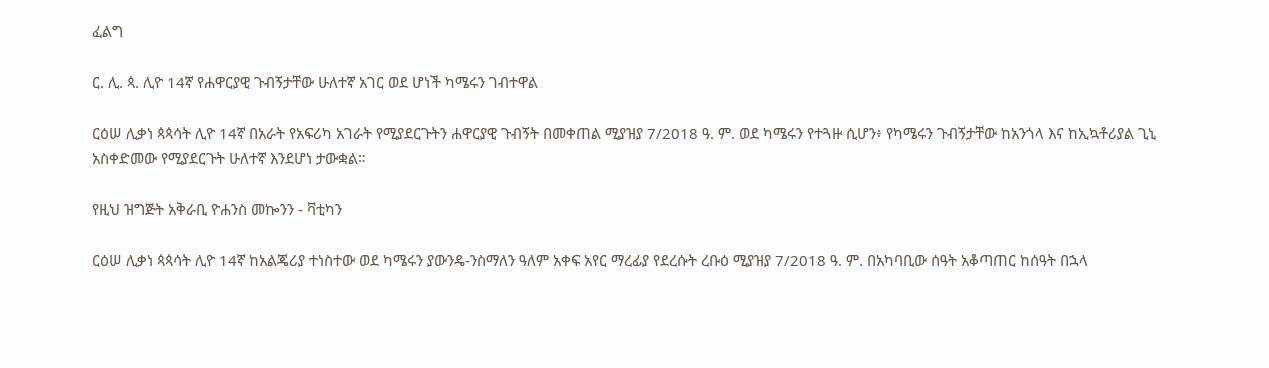ፈልግ

ር. ሊ. ጳ. ሊዮ 14ኛ የሐዋርያዊ ጉብኝታቸው ሁለተኛ አገር ወደ ሆነች ካሜሩን ገብተዋል

ርዕሠ ሊቃነ ጳጳሳት ሊዮ 14ኛ በአራት የአፍሪካ አገራት የሚያደርጉትን ሐዋርያዊ ጉብኝት በመቀጠል ሚያዝያ 7/2018 ዓ. ም. ወደ ካሜሩን የተጓዙ ሲሆን፥ የካሜሩን ጉብኝታቸው ከአንጎላ እና ከኢኳቶሪያል ጊኒ አስቀድመው የሚያደርጉት ሁለተኛ እንደሆነ ታውቋል።

የዚህ ዝግጅት አቅራቢ ዮሐንስ መኰንን - ቫቲካን

ርዕሠ ሊቃነ ጳጳሳት ሊዮ 14ኛ ከአልጄሪያ ተነስተው ወደ ካሜሩን ያውንዴ-ንስማለን ዓለም አቀፍ አየር ማረፊያ የደረሱት ረቡዕ ሚያዝያ 7/2018 ዓ. ም. በአካባቢው ሰዓት አቆጣጠር ከሰዓት በኋላ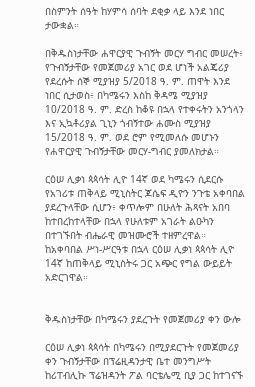በስምንት ሰዓት ከሃምሳ ሰባት ደቂቃ ላይ እንደ ነበር ታውቋል።

በቅዱስነታቸው ሐዋርያዊ ጉብኝት መርሃ ግብር መሠረት፥ የጉብኝታቸው የመጀመሪያ አገር ወደ ሆነች አልጄሪያ የደረሱት ሰኞ ሚያዝያ 5/2018 ዓ. ም. ጠዋት እንደ ነበር ሲታወስ፥ በካሜሩን እስከ ቅዳሜ ሚያዝያ 10/2018 ዓ. ም. ድረስ ከቆዩ በኋላ የተቀሩትን አንጎላን እና ኢኳቶሪያል ጊኒን ጎብኝተው ሐሙስ ሚያዝያ 15/2018 ዓ. ም. ወደ ሮም የሚመለሱ መሆኑን የሐዋርያዊ ጉብኝታቸው መርሃ-ግብር ያመለክታል።

ርዕሠ ሊቃነ ጳጳሳት ሊዮ 14ኛ ወደ ካሜሩን ሲደርሱ የአገሪቱ ጠቅላይ ሚኒስትር ጆሴፍ ዲዮን ንጉቴ አቀባበል ያደረጉላቸው ሲሆን፥ ቀጥሎም በሁለት ሕጻናት አበባ ከተበረከተላቸው በኋላ የሁለቱም አገራት ልዑካን በተገኙበት ብሔራዊ መዝሙሮች ተዘምረዋል። ከአቀባበል ሥነ-ሥርዓቱ በኋላ ርዕሠ ሊቃነ ጳጳሳት ሊዮ 14ኛ ከጠቅላይ ሚኒስትሩ ጋር አጭር የግል ውይይት አድርገዋል።


ቅዱስነታቸው በካሜሩን ያደረጉት የመጀመሪያ ቀን ውሎ

ርዕሠ ሊቃነ ጳጳሳት በካሜሩን በሚያደርጉት የመጀመሪያ ቀን ጉብኝታቸው በፕሬዚዳንታዊ ቤተ መንግሥት ከሪፐብሊኩ ፕሬዝዳንት ፖል ባርቴሌሚ ቢያ ጋር ከተገናኙ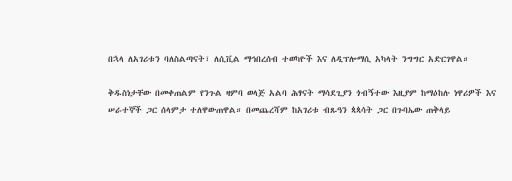በኋላ ለአገሪቱን ባለስልጣናት፣ ለሲቪል ማኅበረሰብ ተወካዮች እና ለዲፕሎማሲ አካላት ንግግር አድርገዋል።

ቅዱስነታቸው በመቀጠልም የንጉል ዛምባ ወላጅ አልባ ሕፃናት ማሳደጊያን ጎብኝተው እዚያም ከማዕከሉ ነዋሪዎች እና ሠራተኞች ጋር ሰላምታ ተለዋውጠዋል። በመጨረሻም ከአገሪቱ ብጹዓን ጳጳሳት ጋር በጉባኤው ጠቅላይ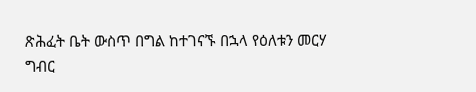ጽሕፈት ቤት ውስጥ በግል ከተገናኙ በኋላ የዕለቱን መርሃ ግብር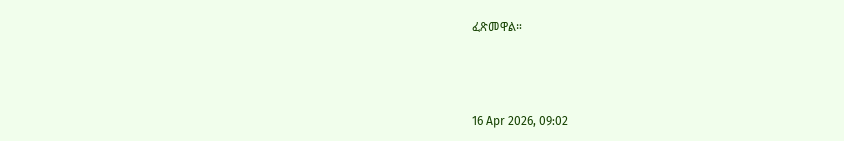ፈጽመዋል።



16 Apr 2026, 09:02